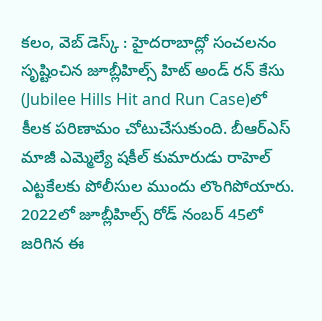కలం, వెబ్ డెస్క్ : హైదరాబాద్లో సంచలనం సృష్టించిన జూబ్లీహిల్స్ హిట్ అండ్ రన్ కేసు (Jubilee Hills Hit and Run Case)లో కీలక పరిణామం చోటుచేసుకుంది. బీఆర్ఎస్ మాజీ ఎమ్మెల్యే షకీల్ కుమారుడు రాహెల్ ఎట్టకేలకు పోలీసుల ముందు లొంగిపోయారు. 2022లో జూబ్లీహిల్స్ రోడ్ నంబర్ 45లో జరిగిన ఈ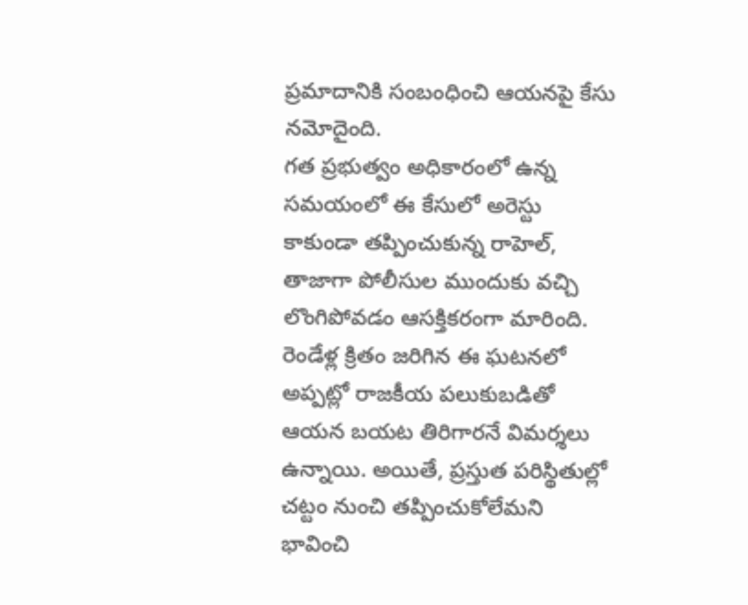ప్రమాదానికి సంబంధించి ఆయనపై కేసు నమోదైంది.
గత ప్రభుత్వం అధికారంలో ఉన్న సమయంలో ఈ కేసులో అరెస్టు కాకుండా తప్పించుకున్న రాహెల్, తాజాగా పోలీసుల ముందుకు వచ్చి లొంగిపోవడం ఆసక్తికరంగా మారింది. రెండేళ్ల క్రితం జరిగిన ఈ ఘటనలో అప్పట్లో రాజకీయ పలుకుబడితో ఆయన బయట తిరిగారనే విమర్శలు ఉన్నాయి. అయితే, ప్రస్తుత పరిస్థితుల్లో చట్టం నుంచి తప్పించుకోలేమని భావించి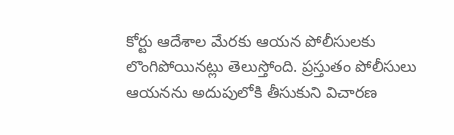కోర్టు ఆదేశాల మేరకు ఆయన పోలీసులకు లొంగిపోయినట్లు తెలుస్తోంది. ప్రస్తుతం పోలీసులు ఆయనను అదుపులోకి తీసుకుని విచారణ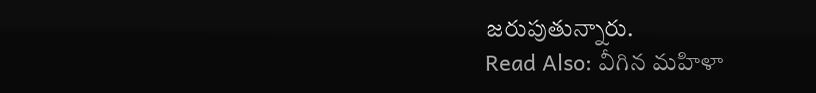జరుపుతున్నారు.
Read Also: వీగిన మహిళా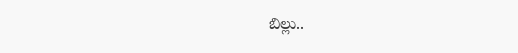బిల్లు..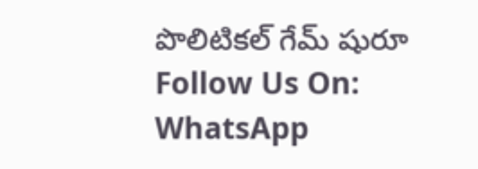పొలిటికల్ గేమ్ షురూ
Follow Us On: WhatsApp